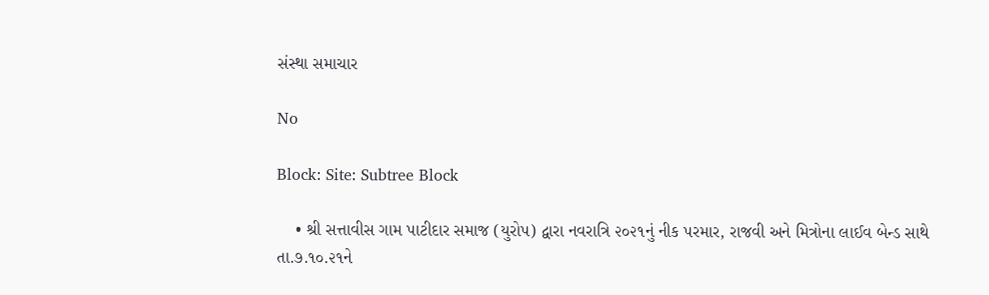સંસ્થા સમાચાર

No

Block: Site: Subtree Block

    • શ્રી સત્તાવીસ ગામ પાટીદાર સમાજ (યુરોપ) દ્વારા નવરાત્રિ ૨૦૨૧નું નીક પરમાર, રાજવી અને મિત્રોના લાઈવ બેન્ડ સાથે તા.૭.૧૦.૨૧ને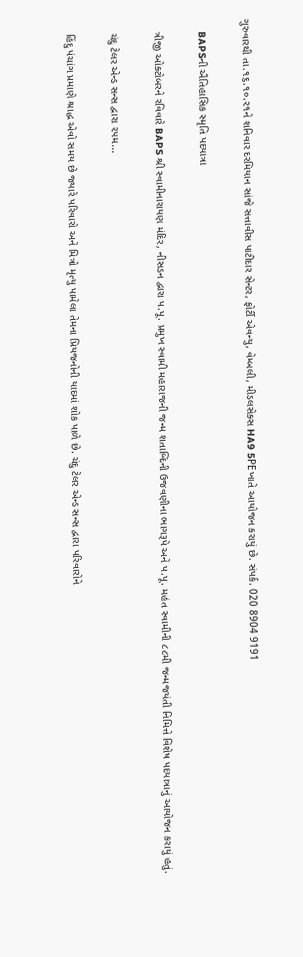ગુરુવારથી તા.૧૬.૧૦.૨૧ને શનિવાર દરમિયાન સાંજે સત્તાવીસ પાટીદાર સેન્ટર, ફોર્ટી એવન્યુ, વેમ્બલી, મીડલસેક્સ HA9 5PEખાતે આયોજન કરાયું છે. સંપર્ક. 020 8904 9191

    BAPSની ઐતિહાસિક સ્મૃતિ પદયાત્રા

    ત્રીજી ઓક્ટોબરને રવિવારે BAPS શ્રી સ્વામીનારાયણ મંદિર, નીસડન દ્વારા પ.પૂ. પ્રમુખ સ્વામી મહારાજની જન્મ શતાબ્દિની ઉજવણીના ભાગરૂપે અને પ.પૂ. મહંત સ્વામીની ૮૮મી જન્મજયંતી નિમિત્તે વિશેષ પદયાત્રાનું આયોજન કરાયું હતું.

    ચંદુ ટેલર એન્ડ સન્સ દ્વારા ૨૫મ...

    હિંદુ પંચાંગ પ્રમાણે શ્રાદ્ધ એવો સમય છે જ્યારે પરિવારો અને મિત્રો મૃત્યુ પામેલા તેમના પ્રિયજનોની યાદમાં શોક પાળે છે. ચંદુ ટેલર એન્ડ સન્સ દ્વારા પરિવારોને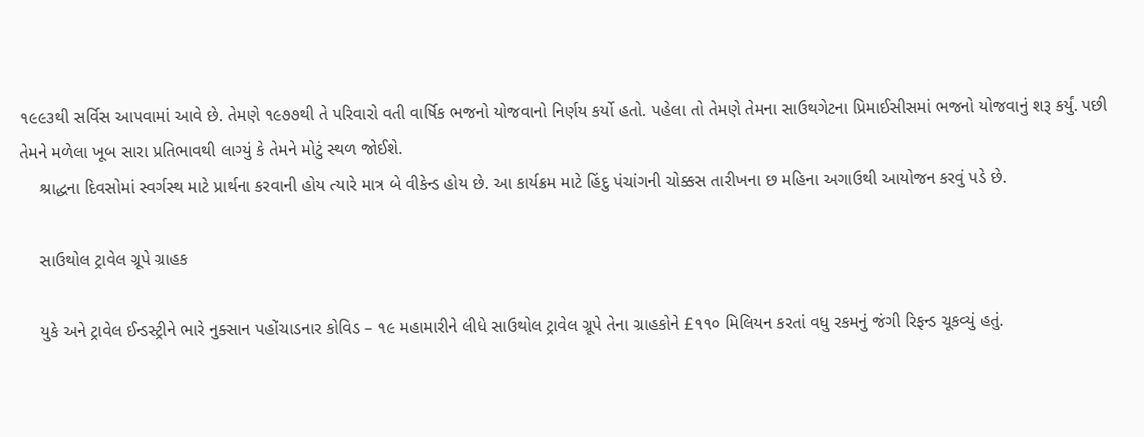૧૯૯૩થી સર્વિસ આપવામાં આવે છે. તેમણે ૧૯૭૭થી તે પરિવારો વતી વાર્ષિક ભજનો યોજવાનો નિર્ણય કર્યો હતો. પહેલા તો તેમણે તેમના સાઉથગેટના પ્રિમાઈસીસમાં ભજનો યોજવાનું શરૂ કર્યું. પછી તેમને મળેલા ખૂબ સારા પ્રતિભાવથી લાગ્યું કે તેમને મોટું સ્થળ જોઈશે.
    શ્રાદ્ધના દિવસોમાં સ્વર્ગસ્થ માટે પ્રાર્થના કરવાની હોય ત્યારે માત્ર બે વીકેન્ડ હોય છે. આ કાર્યક્રમ માટે હિંદુ પંચાંગની ચોક્કસ તારીખના છ મહિના અગાઉથી આયોજન કરવું પડે છે.

    સાઉથોલ ટ્રાવેલ ગ્રૂપે ગ્રાહક

    યુકે અને ટ્રાવેલ ઈન્ડસ્ટ્રીને ભારે નુક્સાન પહોંચાડનાર કોવિડ – ૧૯ મહામારીને લીધે સાઉથોલ ટ્રાવેલ ગ્રૂપે તેના ગ્રાહકોને £૧૧૦ મિલિયન કરતાં વધુ રકમનું જંગી રિફન્ડ ચૂકવ્યું હતું.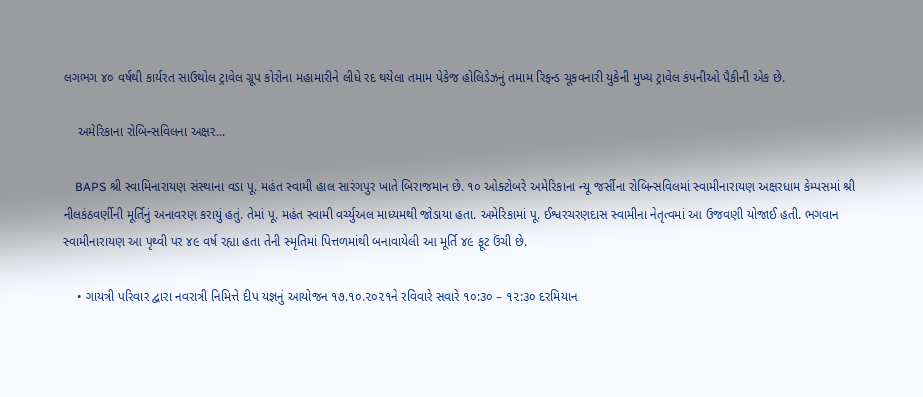લગભગ ૪૦ વર્ષથી કાર્યરત સાઉથોલ ટ્રાવેલ ગ્રૂપ કોરોના મહામારીને લીધે રદ થયેલા તમામ પેકેજ હોલિડેઝનું તમામ રિફન્ડ ચૂકવનારી યુકેની મુખ્ય ટ્રાવેલ કંપનીઓ પૈકીની એક છે.

    અમેરિકાના રોબિન્સવિલના અક્ષર...

    BAPS શ્રી સ્વામિનારાયણ સંસ્થાના વડા પૂ. મહંત સ્વામી હાલ સારંગપુર ખાતે બિરાજમાન છે. ૧૦ ઓક્ટોબરે અમેરિકાના ન્યૂ જર્સીના રોબિન્સવિલમાં સ્વામીનારાયણ અક્ષરધામ કેમ્પસમાં શ્રી નીલકંઠવર્ણીની મૂર્તિનું અનાવરણ કરાયું હતું. તેમાં પૂ. મહંત સ્વામી વર્ચ્યુઅલ માધ્યમથી જોડાયા હતા. અમેરિકામાં પૂ. ઈશ્વરચરણદાસ સ્વામીના નેતૃત્વમાં આ ઉજવણી યોજાઈ હતી. ભગવાન સ્વામીનારાયણ આ પૃથ્વી પર ૪૯ વર્ષ રહ્યા હતા તેની સ્મૃતિમાં પિત્તળમાંથી બનાવાયેલી આ મૂર્તિ ૪૯ ફૂટ ઉંચી છે.

    • ગાયત્રી પરિવાર દ્વારા નવરાત્રી નિમિત્તે દીપ યજ્ઞનું આયોજન ૧૭.૧૦.૨૦૨૧ને રવિવારે સવારે ૧૦:૩૦ – ૧૨:૩૦ દરમિયાન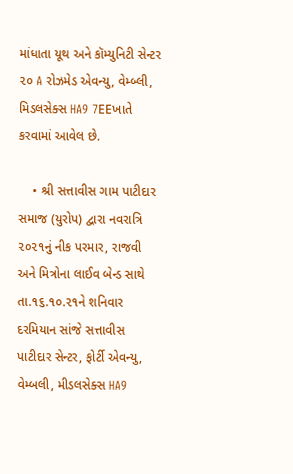માંધાતા યૂથ અને કૉમ્યુનિટી સેન્ટર ૨૦ A રોઝમેડ એવન્યુ, વેમ્બ્લી, મિડલસેક્સ HA9 7EEખાતે કરવામાં આવેલ છે.

    • શ્રી સત્તાવીસ ગામ પાટીદાર સમાજ (યુરોપ) દ્વારા નવરાત્રિ ૨૦૨૧નું નીક પરમાર, રાજવી અને મિત્રોના લાઈવ બેન્ડ સાથે તા.૧૬.૧૦.૨૧ને શનિવાર દરમિયાન સાંજે સત્તાવીસ પાટીદાર સેન્ટર, ફોર્ટી એવન્યુ, વેમ્બલી, મીડલસેક્સ HA9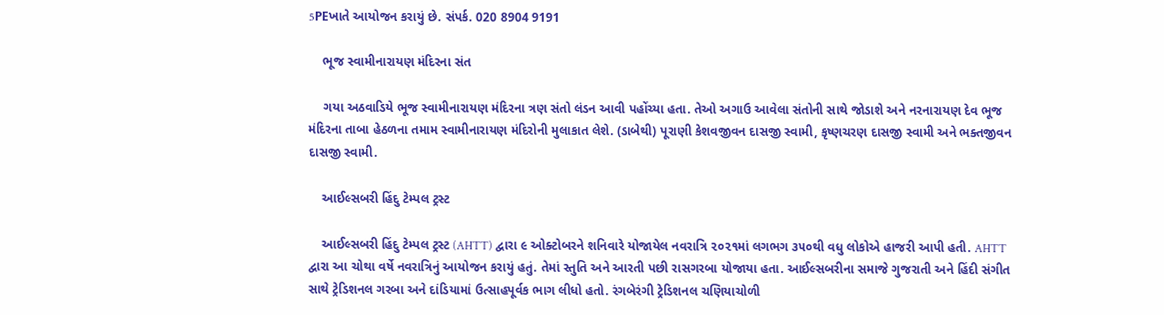5PEખાતે આયોજન કરાયું છે. સંપર્ક. 020 8904 9191

    ભૂજ સ્વામીનારાયણ મંદિરના સંત

    ગયા અઠવાડિયે ભૂજ સ્વામીનારાયણ મંદિરના ત્રણ સંતો લંડન આવી પહોંચ્યા હતા. તેઓ અગાઉ આવેલા સંતોની સાથે જોડાશે અને નરનારાયણ દેવ ભૂજ મંદિરના તાબા હેઠળના તમામ સ્વામીનારાયણ મંદિરોની મુલાકાત લેશે. (ડાબેથી) પૂરાણી કેશવજીવન દાસજી સ્વામી, કૃષ્ણચરણ દાસજી સ્વામી અને ભક્તજીવન દાસજી સ્વામી.

    આઈલ્સબરી હિંદુ ટેમ્પલ ટ્રસ્ટ

    આઈલ્સબરી હિંદુ ટેમ્પલ ટ્રસ્ટ (AHTT) દ્વારા ૯ ઓક્ટોબરને શનિવારે યોજાયેલ નવરાત્રિ ૨૦૨૧માં લગભગ ૩૫૦થી વધુ લોકોએ હાજરી આપી હતી. AHTT દ્વારા આ ચોથા વર્ષે નવરાત્રિનું આયોજન કરાયું હતું. તેમાં સ્તુતિ અને આરતી પછી રાસગરબા યોજાયા હતા. આઈલ્સબરીના સમાજે ગુજરાતી અને હિંદી સંગીત સાથે ટ્રેડિશનલ ગરબા અને દાંડિયામાં ઉત્સાહપૂર્વક ભાગ લીધો હતો. રંગબેરંગી ટ્રેડિશનલ ચણિયાચોળી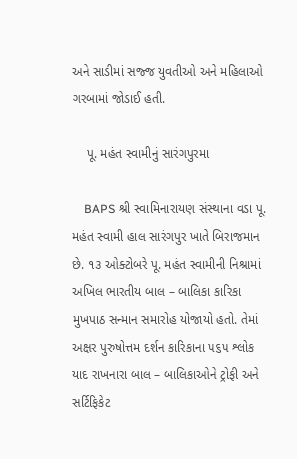અને સાડીમાં સજ્જ યુવતીઓ અને મહિલાઓ ગરબામાં જોડાઈ હતી.

    પૂ. મહંત સ્વામીનું સારંગપુરમા

    BAPS શ્રી સ્વામિનારાયણ સંસ્થાના વડા પૂ. મહંત સ્વામી હાલ સારંગપુર ખાતે બિરાજમાન છે. ૧૩ ઓક્ટોબરે પૂ. મહંત સ્વામીની નિશ્રામાં અખિલ ભારતીય બાલ – બાલિકા કારિકા મુખપાઠ સન્માન સમારોહ યોજાયો હતો. તેમાં અક્ષર પુરુષોત્તમ દર્શન કારિકાના ૫૬૫ શ્લોક યાદ રાખનારા બાલ – બાલિકાઓને ટ્રોફી અને સર્ટિફિકેટ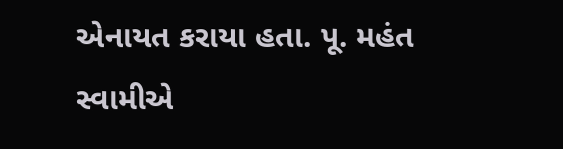એનાયત કરાયા હતા. પૂ. મહંત સ્વામીએ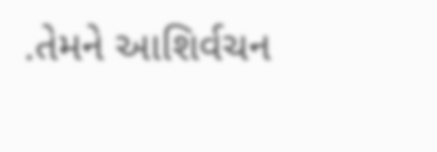.તેમને આશિર્વચન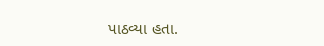પાઠવ્યા હતા.